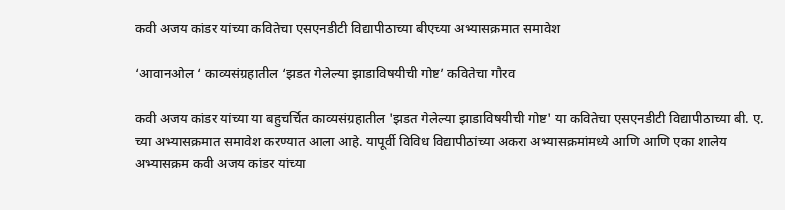कवी अजय कांडर यांच्या कवितेचा एसएनडीटी विद्यापीठाच्या बीएच्या अभ्यासक्रमात समावेश

‘आवानओल ‘ काव्यसंग्रहातील ‘झडत गेलेल्या झाडाविषयीची गोष्ट’ कवितेचा गौरव

कवी अजय कांडर यांच्या या बहुचर्चित काव्यसंग्रहातील 'झडत गेलेल्या झाडाविषयीची गोष्ट' या कवितेचा एसएनडीटी विद्यापीठाच्या बी. ए. च्या अभ्यासक्रमात समावेश करण्यात आला आहे. यापूर्वी विविध विद्यापीठांच्या अकरा अभ्यासक्रमांमध्ये आणि आणि एका शालेय अभ्यासक्रम कवी अजय कांडर यांच्या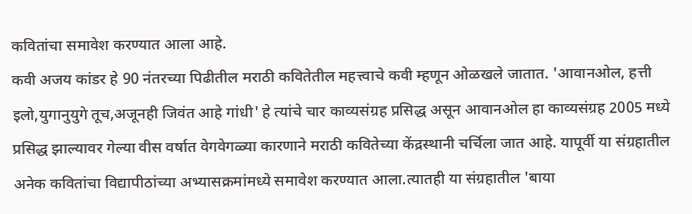कवितांचा समावेश करण्यात आला आहे.
कवी अजय कांडर हे 90 नंतरच्या पिढीतील मराठी कवितेतील महत्त्वाचे कवी म्हणून ओळखले जातात. 'आवानओल, हत्ती इलो,युगानुयुगे तूच,अजूनही जिवंत आहे गांधी' हे त्यांचे चार काव्यसंग्रह प्रसिद्ध असून आवानओल हा काव्यसंग्रह 2005 मध्ये प्रसिद्ध झाल्यावर गेल्या वीस वर्षात वेगवेगळ्या कारणाने मराठी कवितेच्या केंद्रस्थानी चर्चिला जात आहे. यापूर्वी या संग्रहातील अनेक कवितांचा विद्यापीठांच्या अभ्यासक्रमांमध्ये समावेश करण्यात आला.त्यातही या संग्रहातील 'बाया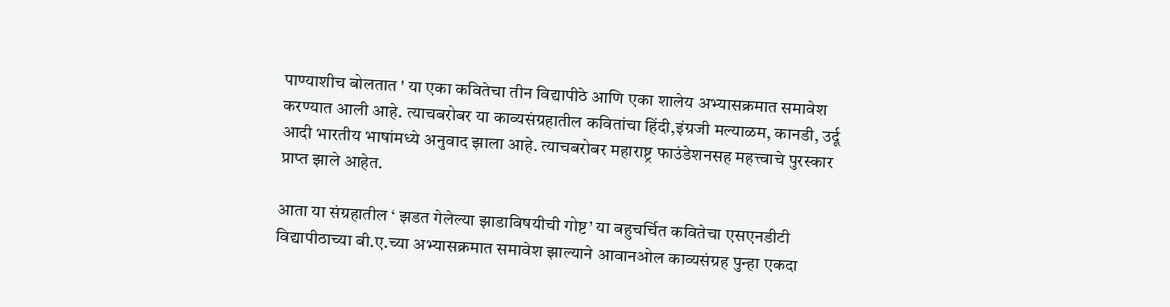पाण्याशीच बोलतात ' या एका कवितेचा तीन विद्यापीठे आणि एका शालेय अभ्यासक्रमात समावेश करण्यात आली आहे. त्याचबरोबर या काव्यसंग्रहातील कवितांचा हिंदी,इंग्रजी मल्याळम, कानडी, उर्दू आदी भारतीय भाषांमध्ये अनुवाद झाला आहे. त्याचबरोबर महाराष्ट्र फाउंडेशनसह महत्त्वाचे पुरस्कार प्राप्त झाले आहेत.

आता या संग्रहातील ‘ झडत गेलेल्या झाडाविषयीची गोष्ट’ या बहुचर्चित कवितेचा एसएनडीटी विद्यापीठाच्या बी.ए.च्या अभ्यासक्रमात समावेश झाल्याने आवानओल काव्यसंग्रह पुन्हा एकदा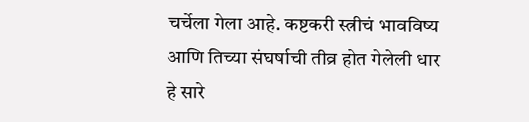चर्चेला गेला आहे. कष्टकरी स्त्रीचं भावविष्य आणि तिच्या संघर्षाची तीव्र होत गेलेली धार हे सारे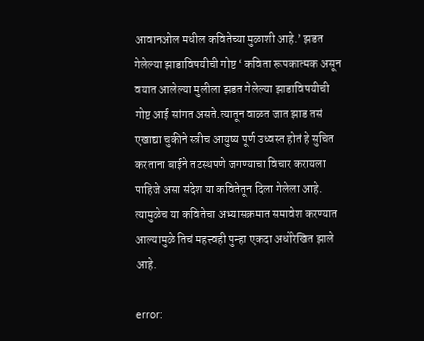आवानओल मधील कवितेच्या मुळाशी आहे.’ झडत गेलेल्या झाडाविषयीची गोष्ट ‘ कविता रूपकात्मक असून वयात आलेल्या मुलीला झडत गेलेल्या झाडाविषयीची गोष्ट आई सांगत असते.त्यातून वाळत जात झाड तसं एखाद्या चुकीने स्त्रीच आयुष्य पूर्ण उध्वस्त होतं हे सुचित करताना बाईने तटस्थपणे जगण्याचा विचार करायला पाहिजे असा संदेश या कवितेतून दिला गेलेला आहे. त्यामुळेच या कवितेचा अभ्यासक्रमात समावेश करण्यात आल्यामुळे तिचं महत्त्वही पुन्हा एकदा अधोरेखित झाले आहे.

error: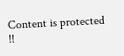Content is protected !!